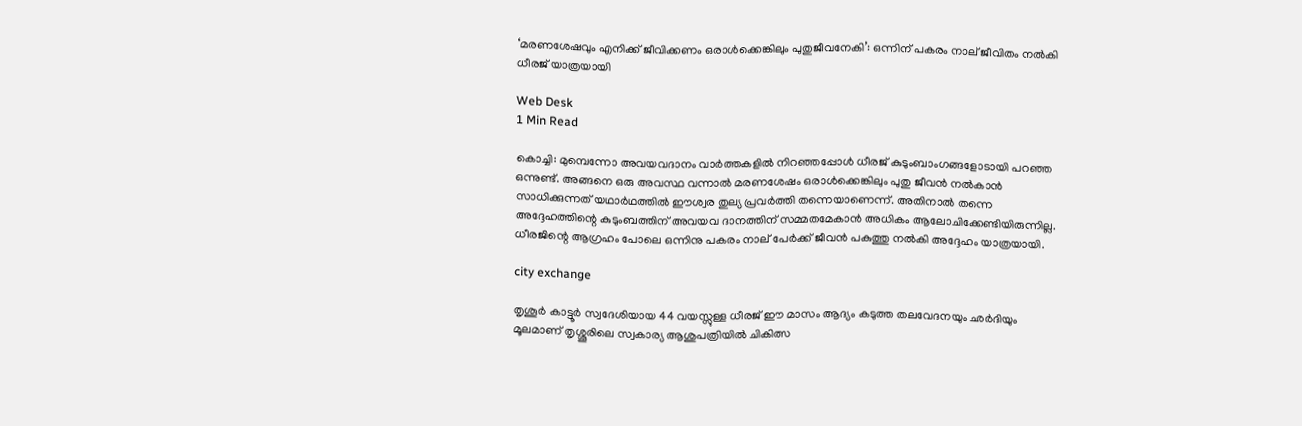‘മരണശേഷവും എനിക്ക് ജീവിക്കണം ഒരാള്‍ക്കെങ്കിലും പുതുജീവനേകി’: ഒന്നിന് പകരം നാല് ജീവിതം നല്‍കി ധീരജ് യാത്രയായി

Web Desk
1 Min Read

കൊച്ചി: മുമ്പെന്നോ അവയവദാനം വാര്‍ത്തകളില്‍ നിറഞ്ഞപ്പോള്‍ ധീരജ് കുടുംബാംഗങ്ങളോടായി പറഞ്ഞ ഒന്നുണ്ട്. അങ്ങനെ ഒരു അവസ്ഥ വന്നാല്‍ മരണശേഷം ഒരാള്‍ക്കെങ്കിലും പുതു ജീവന്‍ നല്‍കാന്‍ സാധിക്കുന്നത് യഥാര്‍ഥത്തില്‍ ഈശ്വര തുല്യ പ്രവര്‍ത്തി തന്നെയാണെന്ന്. അതിനാല്‍ തന്നെ അദ്ദേഹത്തിന്റെ കുടുംബത്തിന് അവയവ ദാനത്തിന് സമ്മതമേകാന്‍ അധികം ആലോചിക്കേണ്ടിയിരുന്നില്ല. ധീരജിന്റെ ആഗ്രഹം പോലെ ഒന്നിനു പകരം നാല് പേര്‍ക്ക് ജീവന്‍ പകുത്തു നല്‍കി അദ്ദേഹം യാത്രയായി.

city exchange

തൃശൂര്‍ കാട്ടൂര്‍ സ്വദേശിയായ 44 വയസ്സുള്ള ധീരജ് ഈ മാസം ആദ്യം കടുത്ത തലവേദനയും ഛര്‍ദിയും മൂലമാണ് തൃശ്ശൂരിലെ സ്വകാര്യ ആശുപത്രിയില്‍ ചികിത്സ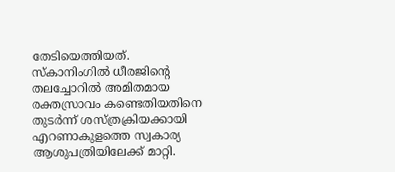തേടിയെത്തിയത്. സ്‌കാനിംഗില്‍ ധീരജിന്റെ തലച്ചോറില്‍ അമിതമായ രക്തസ്രാവം കണ്ടെതിയതിനെ തുടര്‍ന്ന് ശസ്ത്രക്രിയക്കായി എറണാകുളത്തെ സ്വകാര്യ ആശുപത്രിയിലേക്ക് മാറ്റി.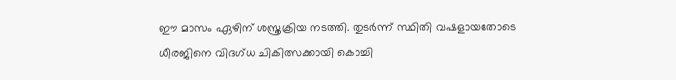ഈ മാസം ഏഴിന് ശസ്ത്രക്രിയ നടത്തി. തുടര്‍ന്ന് സ്ഥിതി വഷളായതോടെ ധീരജിനെ വിദഗ്ധ ചികിത്സക്കായി കൊച്ചി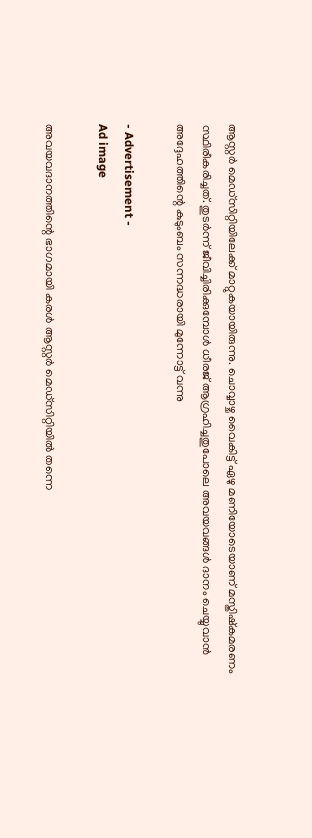ആസ്റ്റര്‍ മെഡ്‌സിറ്റിയിലേക്ക് മാറ്റുകയായിരുന്നു. ചൊവ്വാഴ്ച വൈകിട്ട് ഏഴു മണിയോടെയാണ് മസ്തിഷ്‌കമരണം സ്ഥിരീകരിച്ചത്. തുടര്‍ന്ന് ജീവിച്ചിരിക്കുമ്പോള്‍ ധീരജ് ആഗ്രഹിച്ചതുപോലെ അവയവങ്ങള്‍ ദാനം ചെയ്യുവാന്‍ അദ്ദേഹത്തിന്റെ കുടുംബം സന്നദ്ധരായി മുന്നോട്ട് വന്നു

- Advertisement -
Ad image

അവയവദാനത്തിന്റെ ഭാഗമായി കരള്‍ ആസ്റ്റര്‍ മെഡ്‌സിറ്റിയില്‍ തന്നെ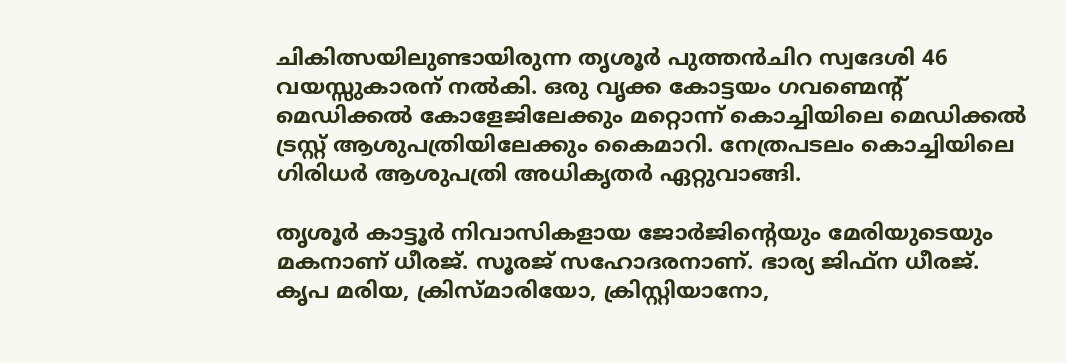ചികിത്സയിലുണ്ടായിരുന്ന തൃശൂര്‍ പുത്തന്‍ചിറ സ്വദേശി 46 വയസ്സുകാരന് നല്‍കി. ഒരു വൃക്ക കോട്ടയം ഗവണ്മെന്റ് മെഡിക്കല്‍ കോളേജിലേക്കും മറ്റൊന്ന് കൊച്ചിയിലെ മെഡിക്കല്‍ ട്രസ്റ്റ് ആശുപത്രിയിലേക്കും കൈമാറി. നേത്രപടലം കൊച്ചിയിലെ ഗിരിധര്‍ ആശുപത്രി അധികൃതര്‍ ഏറ്റുവാങ്ങി.

തൃശൂര്‍ കാട്ടൂര്‍ നിവാസികളായ ജോര്‍ജിന്റെയും മേരിയുടെയും മകനാണ് ധീരജ്. സൂരജ് സഹോദരനാണ്. ഭാര്യ ജിഫ്ന ധീരജ്. കൃപ മരിയ, ക്രിസ്മാരിയോ, ക്രിസ്റ്റിയാനോ,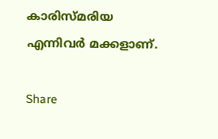കാരിസ്മരിയ എന്നിവര്‍ മക്കളാണ്.

Share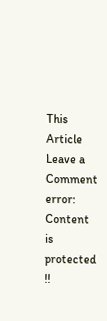This Article
Leave a Comment
error: Content is protected !!